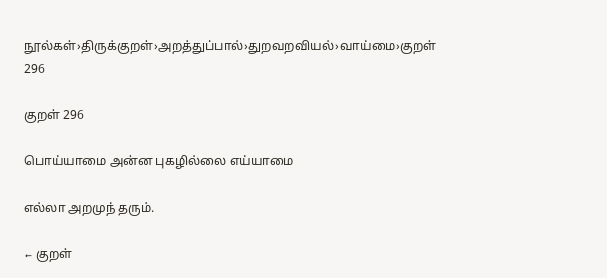நூல்கள்›திருக்குறள்›அறத்துப்பால்›துறவறவியல்›வாய்மை›குறள் 296

குறள் 296

பொய்யாமை அன்ன புகழில்லை எய்யாமை

எல்லா அறமுந் தரும்.

← குறள்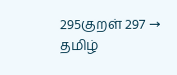295குறள் 297 →
தமிழ்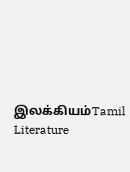இலக்கியம்Tamil Literature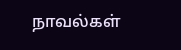நாவல்கள்